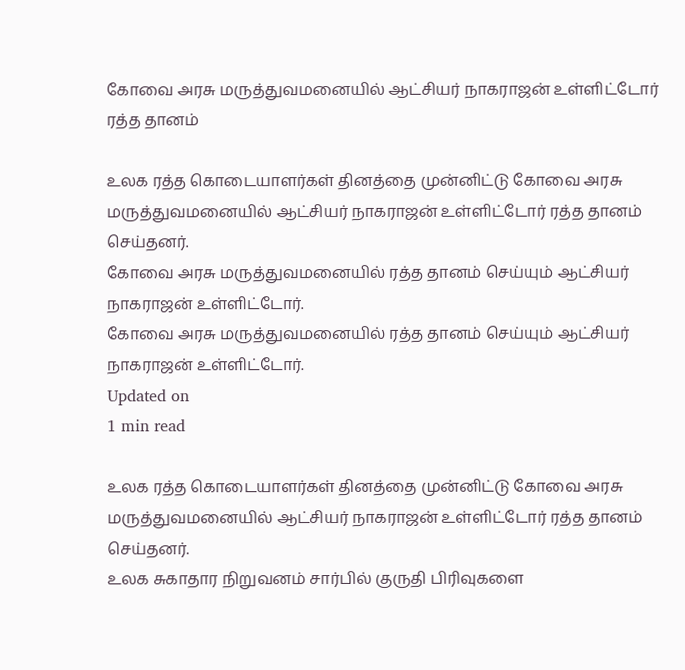கோவை அரசு மருத்துவமனையில் ஆட்சியர் நாகராஜன் உள்ளிட்டோர் ரத்த தானம்

உலக ரத்த கொடையாளர்கள் தினத்தை முன்னிட்டு கோவை அரசு மருத்துவமனையில் ஆட்சியர் நாகராஜன் உள்ளிட்டோர் ரத்த தானம் செய்தனர்.
கோவை அரசு மருத்துவமனையில் ரத்த தானம் செய்யும் ஆட்சியர் நாகராஜன் உள்ளிட்டோர்.
கோவை அரசு மருத்துவமனையில் ரத்த தானம் செய்யும் ஆட்சியர் நாகராஜன் உள்ளிட்டோர்.
Updated on
1 min read

உலக ரத்த கொடையாளர்கள் தினத்தை முன்னிட்டு கோவை அரசு மருத்துவமனையில் ஆட்சியர் நாகராஜன் உள்ளிட்டோர் ரத்த தானம் செய்தனர்.
உலக சுகாதார நிறுவனம் சார்பில் குருதி பிரிவுகளை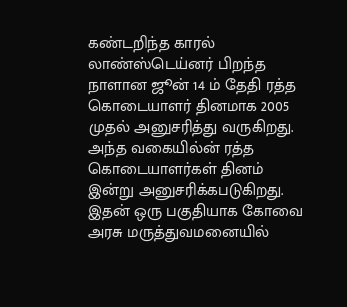கண்டறிந்த காரல் லாண்ஸ்டெய்னர் பிறந்த நாளான ஜூன் 14 ம் தேதி ரத்த கொடையாளர் தினமாக 2005 முதல் அனுசரித்து வருகிறது.
அந்த வகையில்ன் ரத்த கொடையாளர்கள் தினம் இன்று அனுசரிக்கபடுகிறது.
இதன் ஒரு பகுதியாக கோவை அரசு மருத்துவமனையில்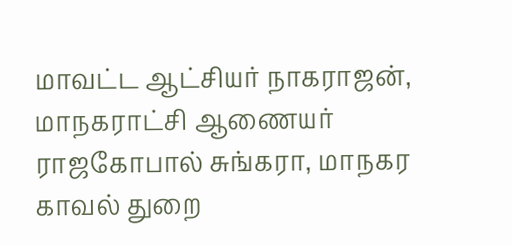மாவட்ட ஆட்சியர் நாகராஜன், மாநகராட்சி ஆணையர் ராஜகோபால் சுங்கரா, மாநகர காவல் துறை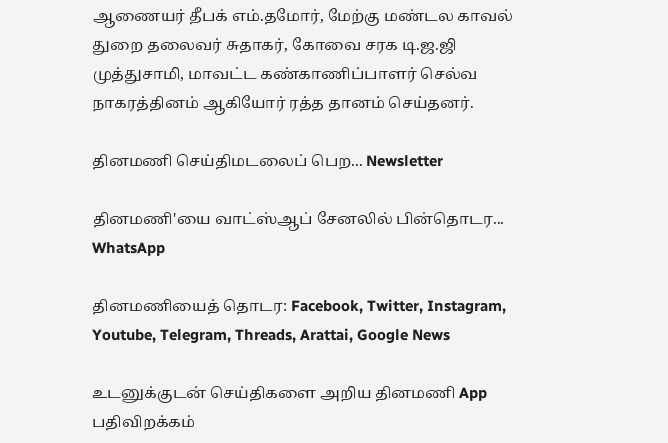ஆணையர் தீபக் எம்.தமோர், மேற்கு மண்டல காவல் துறை தலைவர் சுதாகர், கோவை சரக டி.ஜ.ஜி முத்துசாமி, மாவட்ட கண்காணிப்பாளர் செல்வ நாகரத்தினம் ஆகியோர் ரத்த தானம் செய்தனர்.

தினமணி செய்திமடலைப் பெற... Newsletter

தினமணி'யை வாட்ஸ்ஆப் சேனலில் பின்தொடர... WhatsApp

தினமணியைத் தொடர: Facebook, Twitter, Instagram, Youtube, Telegram, Threads, Arattai, Google News

உடனுக்குடன் செய்திகளை அறிய தினமணி App பதிவிறக்கம்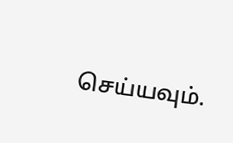செய்யவும்.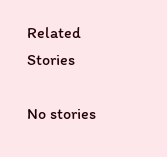Related Stories

No stories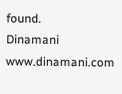found.
Dinamani
www.dinamani.com